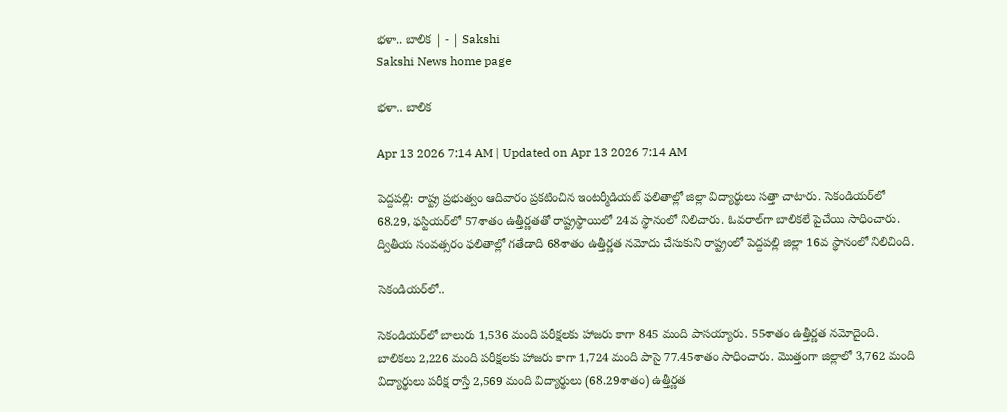భళా.. బాలిక | - | Sakshi
Sakshi News home page

భళా.. బాలిక

Apr 13 2026 7:14 AM | Updated on Apr 13 2026 7:14 AM

పెద్దపల్లి: రాష్ట్ర ప్రభుత్వం ఆదివారం ప్రకటించిన ఇంటర్మీడియట్‌ ఫలితాల్లో జిల్లా విద్యార్థులు సత్తా చాటారు. సెకండియర్‌లో 68.29, ఫస్టియర్‌లో 57శాతం ఉత్తీర్ణతతో రాష్ట్రస్థాయిలో 24వ స్థానంలో నిలిచారు. ఓవరాల్‌గా బాలికలే పైచేయి సాధించారు. ద్వితీయ సంవత్సరం ఫలితాల్లో గతేడాది 68శాతం ఉత్తీర్ణత నమోదు చేసుకుని రాష్ట్రంలో పెద్దపల్లి జిల్లా 16వ స్థానంలో నిలిచింది.

సెకండియర్‌లో..

సెకండియర్‌లో బాలురు 1,536 మంది పరీక్షలకు హాజరు కాగా 845 మంది పాసయ్యారు. 55శాతం ఉత్తీర్ణత నమోదైంది. బాలికలు 2,226 మంది పరీక్షలకు హాజరు కాగా 1,724 మంది పాసై 77.45శాతం సాధించారు. మొత్తంగా జిల్లాలో 3,762 మంది విద్యార్థులు పరీక్ష రాస్తే 2,569 మంది విద్యార్థులు (68.29శాతం) ఉత్తీర్ణత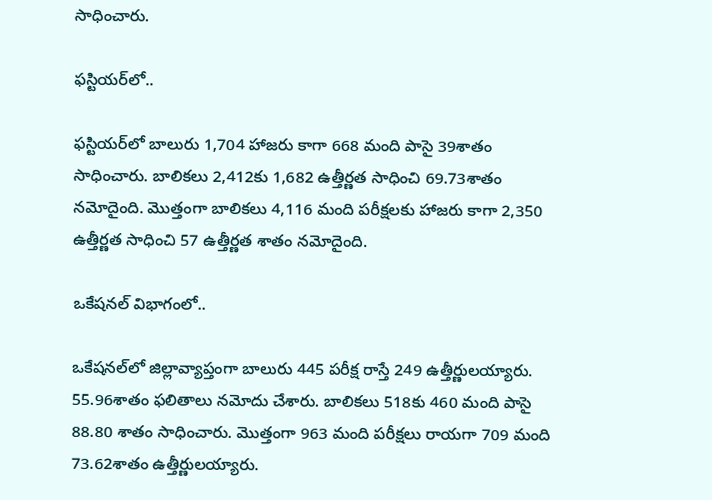సాధించారు.

ఫస్టియర్‌లో..

ఫస్టియర్‌లో బాలురు 1,704 హాజరు కాగా 668 మంది పాసై 39శాతం సాధించారు. బాలికలు 2,412కు 1,682 ఉత్తీర్ణత సాధించి 69.73శాతం నమోదైంది. మొత్తంగా బాలికలు 4,116 మంది పరీక్షలకు హాజరు కాగా 2,350 ఉత్తీర్ణత సాధించి 57 ఉత్తీర్ణత శాతం నమోదైంది.

ఒకేషనల్‌ విభాగంలో..

ఒకేషనల్‌లో జిల్లావ్యాప్తంగా బాలురు 445 పరీక్ష రాస్తే 249 ఉత్తీర్ణులయ్యారు. 55.96శాతం ఫలితాలు నమోదు చేశారు. బాలికలు 518కు 460 మంది పాసై 88.80 శాతం సాధించారు. మొత్తంగా 963 మంది పరీక్షలు రాయగా 709 మంది 73.62శాతం ఉత్తీర్ణులయ్యారు.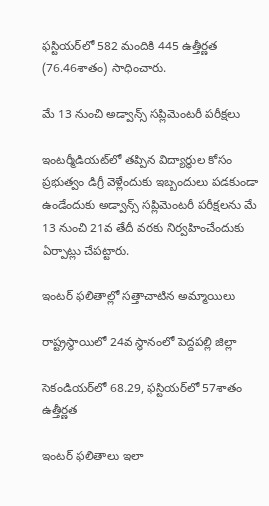ఫస్టియర్‌లో 582 మందికి 445 ఉత్తీర్ణత (76.46శాతం) సాధించారు.

మే 13 నుంచి అడ్వాన్స్‌ సప్లిమెంటరీ పరీక్షలు

ఇంటర్మీడియట్‌లో తప్పిన విద్యార్థుల కోసం ప్రభుత్వం డిగ్రీ వెళ్లేందుకు ఇబ్బందులు పడకుండా ఉండేందుకు అడ్వాన్స్‌ సప్లిమెంటరీ పరీక్షలను మే 13 నుంచి 21వ తేదీ వరకు నిర్వహించేందుకు ఏర్పాట్లు చేపట్టారు.

ఇంటర్‌ ఫలితాల్లో సత్తాచాటిన అమ్మాయిలు

రాష్ట్రస్థాయిలో 24వ స్థానంలో పెద్దపల్లి జిల్లా

సెకండియర్‌లో 68.29, ఫస్టియర్‌లో 57శాతం ఉత్తీర్ణత

ఇంటర్‌ ఫలితాలు ఇలా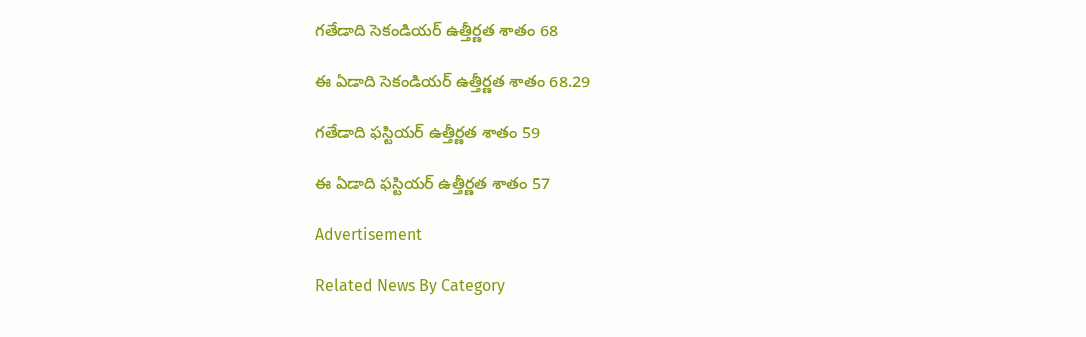గతేడాది సెకండియర్‌ ఉత్తీర్ణత శాతం 68

ఈ ఏడాది సెకండియర్‌ ఉత్తీర్ణత శాతం 68.29

గతేడాది ఫస్టియర్‌ ఉత్తీర్ణత శాతం 59

ఈ ఏడాది ఫస్టియర్‌ ఉత్తీర్ణత శాతం 57

Advertisement

Related News By Category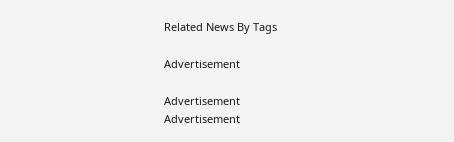Related News By Tags

Advertisement

Advertisement
Advertisement